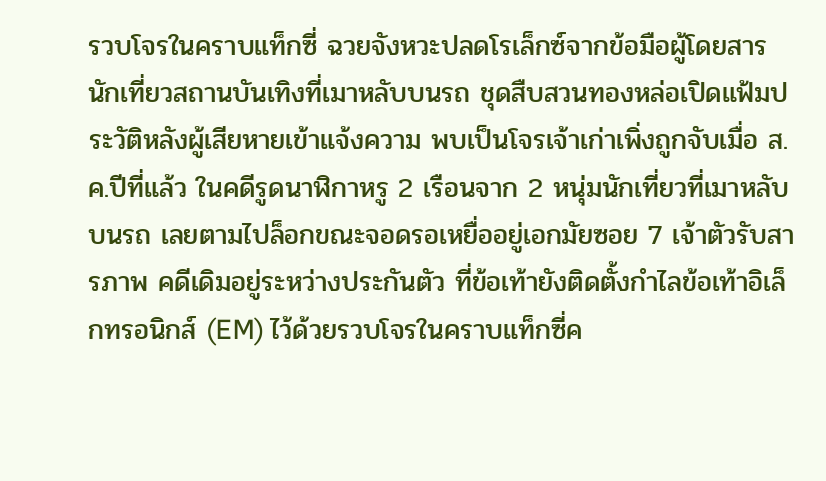รวบโจรในคราบแท็กซี่ ฉวยจังหวะปลดโรเล็กซ์จากข้อมือผู้โดยสารนักเที่ยวสถานบันเทิงที่เมาหลับบนรถ ชุดสืบสวนทองหล่อเปิดแฟ้มประวัติหลังผู้เสียหายเข้าแจ้งความ พบเป็นโจรเจ้าเก่าเพิ่งถูกจับเมื่อ ส.ค.ปีที่แล้ว ในคดีรูดนาฬิกาหรู 2 เรือนจาก 2 หนุ่มนักเที่ยวที่เมาหลับบนรถ เลยตามไปล็อกขณะจอดรอเหยื่ออยู่เอกมัยซอย 7 เจ้าตัวรับสารภาพ คดีเดิมอยู่ระหว่างประกันตัว ที่ข้อเท้ายังติดตั้งกำไลข้อเท้าอิเล็กทรอนิกส์ (EM) ไว้ด้วยรวบโจรในคราบแท็กซี่ค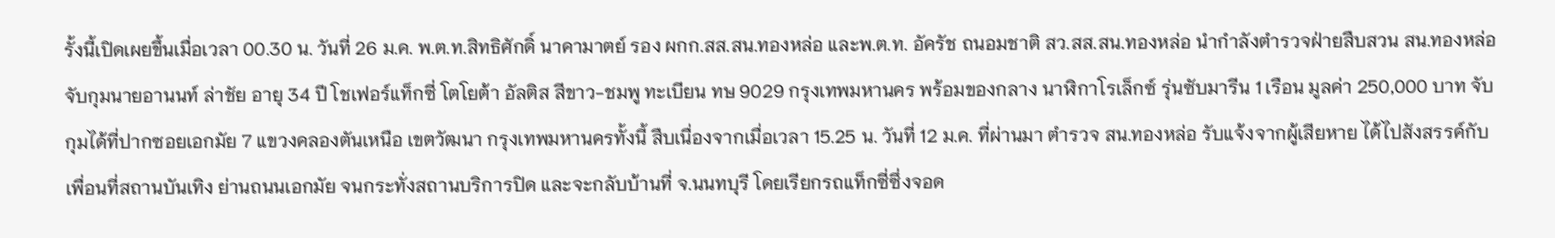รั้งนี้เปิดเผยขึ้นเมื่อเวลา 00.30 น. วันที่ 26 ม.ค. พ.ต.ท.สิทธิศักดิ์ นาคามาตย์ รอง ผกก.สส.สน.ทองหล่อ และพ.ต.ท. อัครัช ถนอมชาติ สว.สส.สน.ทองหล่อ นำกำลังตำรวจฝ่ายสืบสวน สน.ทองหล่อ จับกุมนายอานนท์ ล่าชัย อายุ 34 ปี โชเฟอร์แท็กซี่ โตโยต้า อัลติส สีขาว-ชมพู ทะเบียน ทษ 9029 กรุงเทพมหานคร พร้อมของกลาง นาฬิกาโรเล็กซ์ รุ่นซับมารีน 1 เรือน มูลค่า 250,000 บาท จับกุมได้ที่ปากซอยเอกมัย 7 แขวงคลองตันเหนือ เขตวัฒนา กรุงเทพมหานครทั้งนี้ สืบเนื่องจากเมื่อเวลา 15.25 น. วันที่ 12 ม.ค. ที่ผ่านมา ตำรวจ สน.ทองหล่อ รับแจ้งจากผู้เสียหาย ได้ไปสังสรรค์กับเพื่อนที่สถานบันเทิง ย่านถนนเอกมัย จนกระทั่งสถานบริการปิด และจะกลับบ้านที่ จ.นนทบุรี โดยเรียกรถแท็กซี่ซึ่งจอด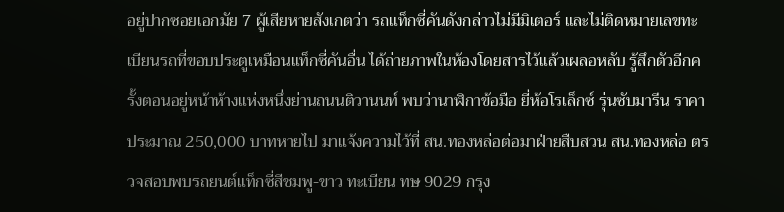อยู่ปากซอยเอกมัย 7 ผู้เสียหายสังเกตว่า รถแท็กซี่คันดังกล่าวไม่มีมิเตอร์ และไม่ติดหมายเลขทะเบียนรถที่ขอบประตูเหมือนแท็กซี่คันอื่น ได้ถ่ายภาพในห้องโดยสารไว้แล้วเผลอหลับ รู้สึกตัวอีกครั้งตอนอยู่หน้าห้างแห่งหนึ่งย่านถนนติวานนท์ พบว่านาฬิกาข้อมือ ยี่ห้อโรเล็กซ์ รุ่นซับมารีน ราคาประมาณ 250,000 บาทหายไป มาแจ้งความไว้ที่ สน.ทองหล่อต่อมาฝ่ายสืบสวน สน.ทองหล่อ ตรวจสอบพบรถยนต์แท็กซี่สีชมพู-ขาว ทะเบียน ทษ 9029 กรุง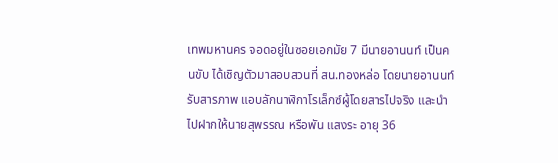เทพมหานคร จอดอยู่ในซอยเอกมัย 7 มีนายอานนท์ เป็นคนขับ ได้เชิญตัวมาสอบสวนที่ สน.ทองหล่อ โดยนายอานนท์รับสารภาพ แอบลักนาฬิกาโรเล็กซ์ผู้โดยสารไปจริง และนำไปฝากให้นายสุพรรณ หรือพัน แสงระ อายุ 36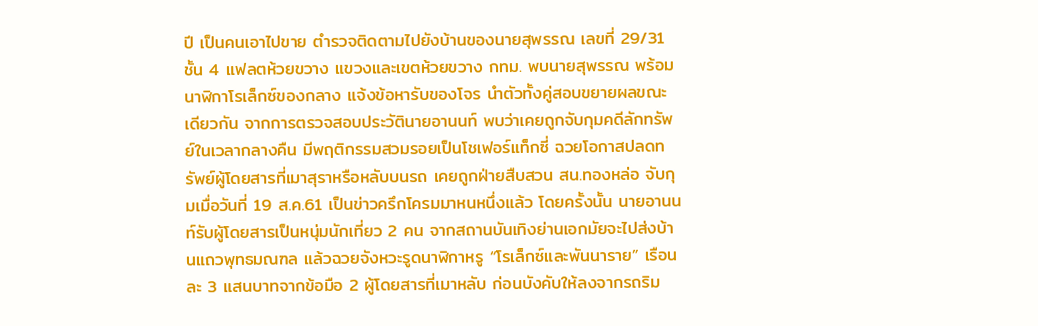ปี เป็นคนเอาไปขาย ตำรวจติดตามไปยังบ้านของนายสุพรรณ เลขที่ 29/31 ชั้น 4 แฟลตห้วยขวาง แขวงและเขตห้วยขวาง กทม. พบนายสุพรรณ พร้อมนาฬิกาโรเล็กซ์ของกลาง แจ้งข้อหารับของโจร นำตัวทั้งคู่สอบขยายผลขณะเดียวกัน จากการตรวจสอบประวัตินายอานนท์ พบว่าเคยถูกจับกุมคดีลักทรัพย์ในเวลากลางคืน มีพฤติกรรมสวมรอยเป็นโชเฟอร์แท็กซี่ ฉวยโอกาสปลดทรัพย์ผู้โดยสารที่เมาสุราหรือหลับบนรถ เคยถูกฝ่ายสืบสวน สน.ทองหล่อ จับกุมเมื่อวันที่ 19 ส.ค.61 เป็นข่าวครึกโครมมาหนหนึ่งแล้ว โดยครั้งนั้น นายอานนท์รับผู้โดยสารเป็นหนุ่มนักเที่ยว 2 คน จากสถานบันเทิงย่านเอกมัยจะไปส่งบ้านแถวพุทธมณฑล แล้วฉวยจังหวะรูดนาฬิกาหรู “โรเล็กซ์และพันนาราย” เรือนละ 3 แสนบาทจากข้อมือ 2 ผู้โดยสารที่เมาหลับ ก่อนบังคับให้ลงจากรถริม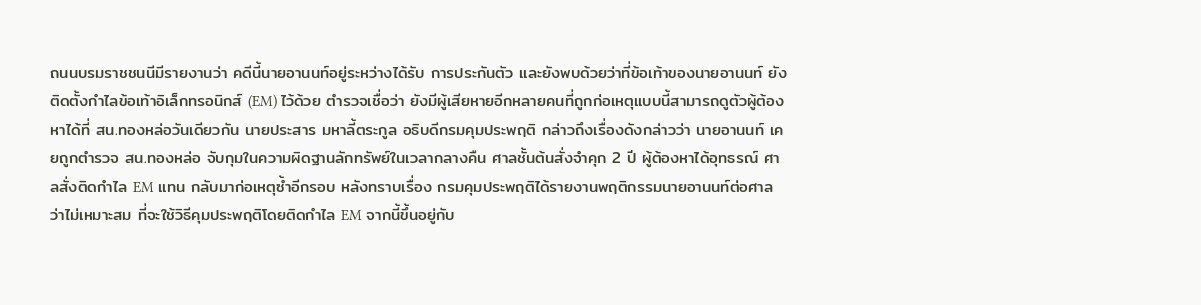ถนนบรมราชชนนีมีรายงานว่า คดีนี้นายอานนท์อยู่ระหว่างได้รับ การประกันตัว และยังพบด้วยว่าที่ข้อเท้าของนายอานนท์ ยังติดตั้งกำไลข้อเท้าอิเล็กทรอนิกส์ (EM) ไว้ด้วย ตำรวจเชื่อว่า ยังมีผู้เสียหายอีกหลายคนที่ถูกก่อเหตุแบบนี้สามารถดูตัวผู้ต้องหาได้ที่ สน.ทองหล่อวันเดียวกัน นายประสาร มหาลี้ตระกูล อธิบดีกรมคุมประพฤติ กล่าวถึงเรื่องดังกล่าวว่า นายอานนท์ เคยถูกตำรวจ สน.ทองหล่อ จับกุมในความผิดฐานลักทรัพย์ในเวลากลางคืน ศาลชั้นต้นสั่งจำคุก 2 ปี ผู้ต้องหาได้อุทธรณ์ ศาลสั่งติดกำไล EM แทน กลับมาก่อเหตุซ้ำอีกรอบ หลังทราบเรื่อง กรมคุมประพฤติได้รายงานพฤติกรรมนายอานนท์ต่อศาลว่าไม่เหมาะสม ที่จะใช้วิธีคุมประพฤติโดยติดกำไล EM จากนี้ขึ้นอยู่กับ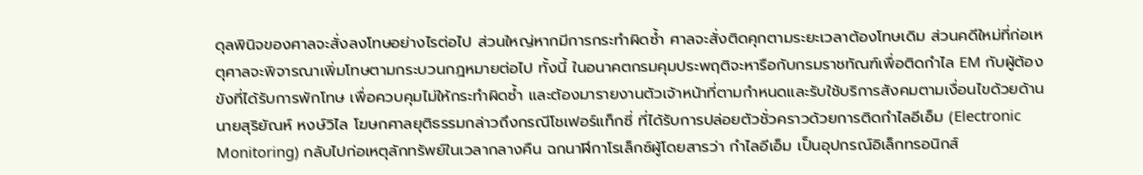ดุลพินิจของศาลจะสั่งลงโทษอย่างไรต่อไป ส่วนใหญ่หากมีการกระทำผิดซ้ำ ศาลจะสั่งติดคุกตามระยะเวลาต้องโทษเดิม ส่วนคดีใหม่ที่ก่อเหตุศาลจะพิจารณาเพิ่มโทษตามกระบวนกฎหมายต่อไป ทั้งนี้ ในอนาคตกรมคุมประพฤติจะหารือกับกรมราชทัณฑ์เพื่อติดกำไล EM กับผู้ต้องขังที่ได้รับการพักโทษ เพื่อควบคุมไม่ให้กระทำผิดซ้ำ และต้องมารายงานตัวเจ้าหน้าที่ตามกำหนดและรับใช้บริการสังคมตามเงื่อนไขด้วยด้านนายสุริยัณห์ หงษ์วิไล โฆษกศาลยุติธรรมกล่าวถึงกรณีโชเฟอร์แท็กซี่ ที่ได้รับการปล่อยตัวชั่วคราวด้วยการติดกำไลอีเอ็ม (Electronic Monitoring) กลับไปก่อเหตุลักทรัพย์ในเวลากลางคืน ฉกนาฬิกาโรเล็กซ์ผู้โดยสารว่า กำไลอีเอ็ม เป็นอุปกรณ์อิเล็กทรอนิกส์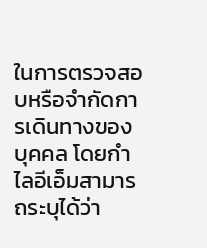ในการตรวจสอบหรือจำกัดการเดินทางของบุคคล โดยกำไลอีเอ็มสามารถระบุได้ว่า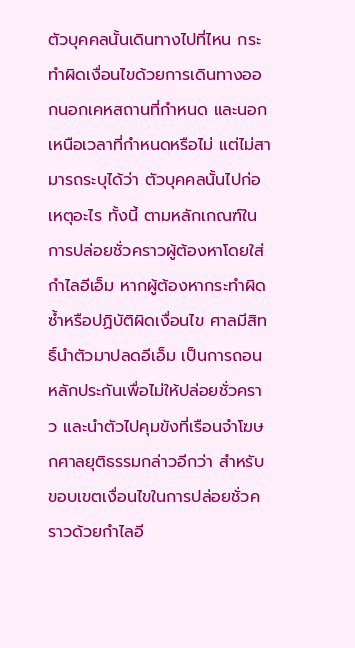ตัวบุคคลนั้นเดินทางไปที่ไหน กระทำผิดเงื่อนไขด้วยการเดินทางออกนอกเคหสถานที่กำหนด และนอกเหนือเวลาที่กำหนดหรือไม่ แต่ไม่สามารถระบุได้ว่า ตัวบุคคลนั้นไปก่อเหตุอะไร ทั้งนี้ ตามหลักเกณฑ์ในการปล่อยชั่วคราวผู้ต้องหาโดยใส่กำไลอีเอ็ม หากผู้ต้องหากระทำผิดซ้ำหรือปฏิบัติผิดเงื่อนไข ศาลมีสิทธิ์นำตัวมาปลดอีเอ็ม เป็นการถอนหลักประกันเพื่อไม่ให้ปล่อยชั่วคราว และนำตัวไปคุมขังที่เรือนจำโฆษกศาลยุติธรรมกล่าวอีกว่า สำหรับขอบเขตเงื่อนไขในการปล่อยชั่วคราวด้วยกำไลอี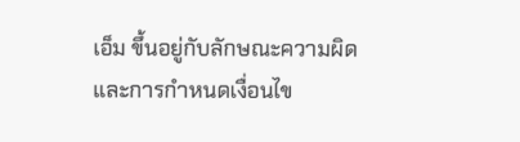เอ็ม ขึ้นอยู่กับลักษณะความผิดและการกำหนดเงื่อนไข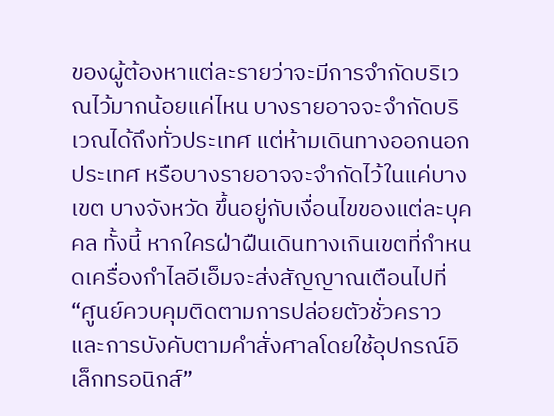ของผู้ต้องหาแต่ละรายว่าจะมีการจำกัดบริเวณไว้มากน้อยแค่ไหน บางรายอาจจะจำกัดบริเวณได้ถึงทั่วประเทศ แต่ห้ามเดินทางออกนอกประเทศ หรือบางรายอาจจะจำกัดไว้ในแค่บางเขต บางจังหวัด ขึ้นอยู่กับเงื่อนไขของแต่ละบุคคล ทั้งนี้ หากใครฝ่าฝืนเดินทางเกินเขตที่กำหนดเครื่องกำไลอีเอ็มจะส่งสัญญาณเตือนไปที่ “ศูนย์ควบคุมติดตามการปล่อยตัวชั่วคราวและการบังคับตามคำสั่งศาลโดยใช้อุปกรณ์อิเล็กทรอนิกส์”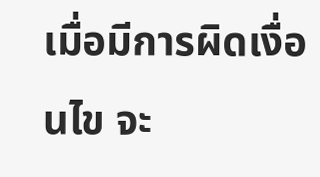เมื่อมีการผิดเงื่อนไข จะ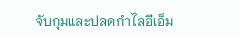จับกุมและปลดกำไลอีเอ็ม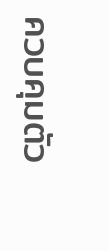ควบคุมตัว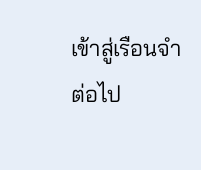เข้าสู่เรือนจำต่อไป